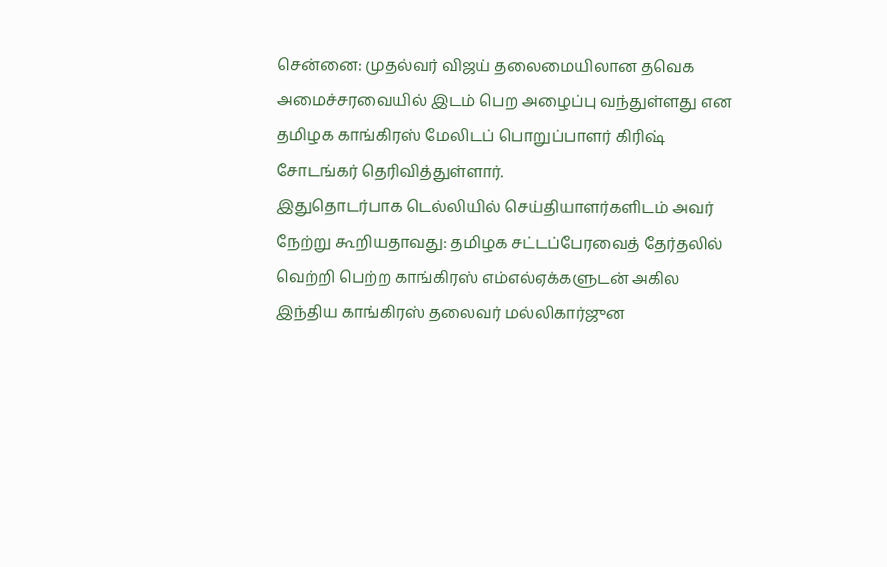சென்னை: முதல்வர் விஜய் தலைமையிலான தவெக அமைச்சரவையில் இடம் பெற அழைப்பு வந்துள்ளது என தமிழக காங்கிரஸ் மேலிடப் பொறுப்பாளர் கிரிஷ் சோடங்கர் தெரிவித்துள்ளார்.
இதுதொடர்பாக டெல்லியில் செய்தியாளர்களிடம் அவர் நேற்று கூறியதாவது: தமிழக சட்டப்பேரவைத் தேர்தலில் வெற்றி பெற்ற காங்கிரஸ் எம்எல்ஏக்களுடன் அகில இந்திய காங்கிரஸ் தலைவர் மல்லிகார்ஜுன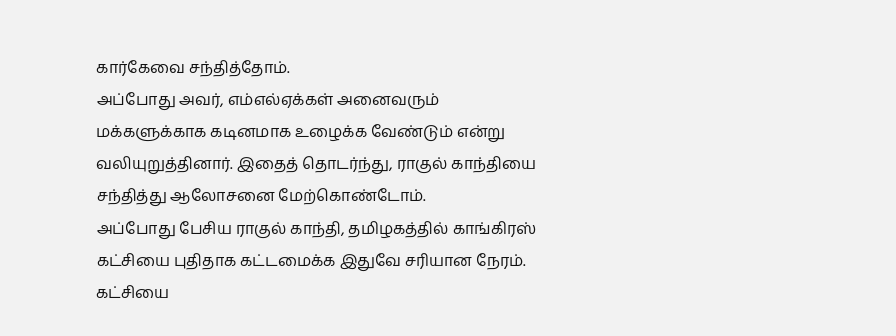கார்கேவை சந்தித்தோம்.
அப்போது அவர், எம்எல்ஏக்கள் அனைவரும் மக்களுக்காக கடினமாக உழைக்க வேண்டும் என்று வலியுறுத்தினார். இதைத் தொடர்ந்து, ராகுல் காந்தியை சந்தித்து ஆலோசனை மேற்கொண்டோம்.
அப்போது பேசிய ராகுல் காந்தி, தமிழகத்தில் காங்கிரஸ் கட்சியை புதிதாக கட்டமைக்க இதுவே சரியான நேரம். கட்சியை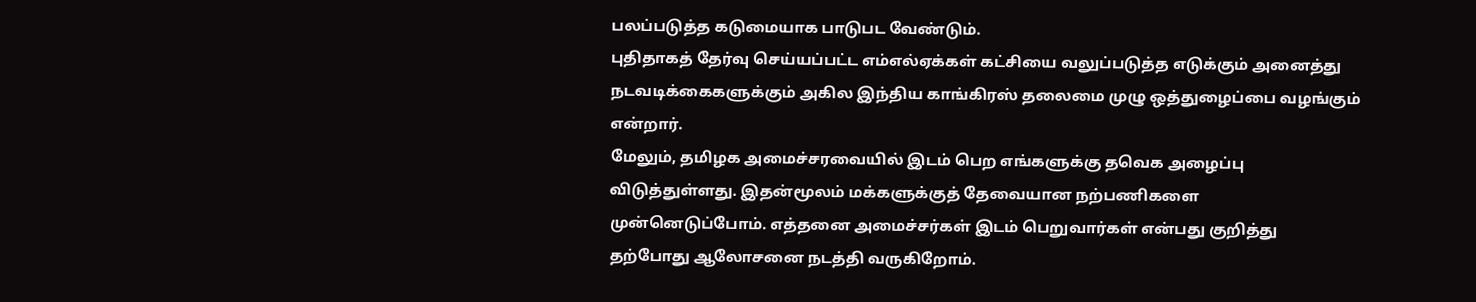பலப்படுத்த கடுமையாக பாடுபட வேண்டும்.
புதிதாகத் தேர்வு செய்யப்பட்ட எம்எல்ஏக்கள் கட்சியை வலுப்படுத்த எடுக்கும் அனைத்து நடவடிக்கைகளுக்கும் அகில இந்திய காங்கிரஸ் தலைமை முழு ஒத்துழைப்பை வழங்கும் என்றார்.
மேலும், தமிழக அமைச்சரவையில் இடம் பெற எங்களுக்கு தவெக அழைப்பு விடுத்துள்ளது. இதன்மூலம் மக்களுக்குத் தேவையான நற்பணிகளை முன்னெடுப்போம். எத்தனை அமைச்சர்கள் இடம் பெறுவார்கள் என்பது குறித்து தற்போது ஆலோசனை நடத்தி வருகிறோம்.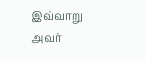இவ்வாறு அவர்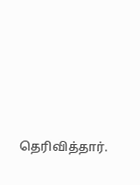தெரிவித்தார்.